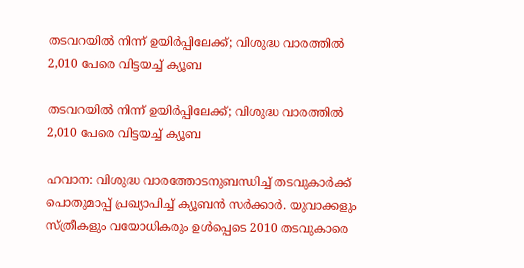തടവറയിൽ നിന്ന് ഉയിർപ്പിലേക്ക്; വിശുദ്ധ വാരത്തിൽ 2,010 പേരെ വിട്ടയച്ച് ക്യൂബ

തടവറയിൽ നിന്ന് ഉയിർപ്പിലേക്ക്; വിശുദ്ധ വാരത്തിൽ 2,010 പേരെ വിട്ടയച്ച് ക്യൂബ

ഹവാന: വിശുദ്ധ വാരത്തോടനുബന്ധിച്ച് തടവുകാർക്ക് പൊതുമാപ്പ് പ്രഖ്യാപിച്ച് ക്യൂബൻ സർക്കാർ. യുവാക്കളും സ്ത്രീകളും വയോധികരും ഉൾപ്പെടെ 2010 തടവുകാരെ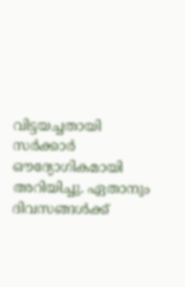വിട്ടയച്ചതായി സർക്കാർ ഔദ്യോഗികമായി അറിയിച്ചു. ഏതാനും ദിവസങ്ങൾക്ക്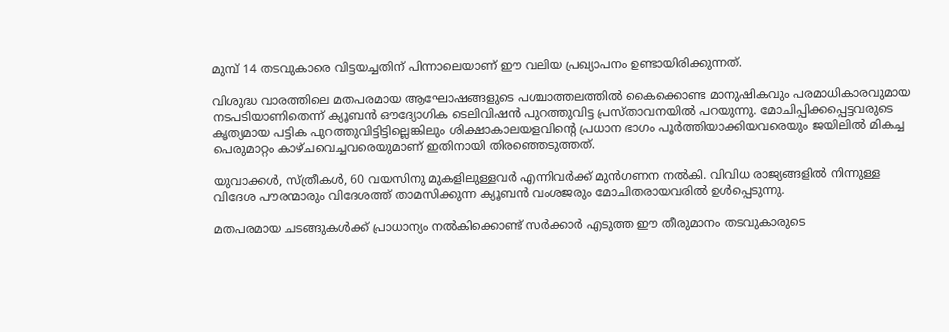മുമ്പ് 14 തടവുകാരെ വിട്ടയച്ചതിന് പിന്നാലെയാണ് ഈ വലിയ പ്രഖ്യാപനം ഉണ്ടായിരിക്കുന്നത്.

വിശുദ്ധ വാരത്തിലെ മതപരമായ ആഘോഷങ്ങളുടെ പശ്ചാത്തലത്തിൽ കൈക്കൊണ്ട മാനുഷികവും പരമാധികാരവുമായ നടപടിയാണിതെന്ന് ക്യൂബൻ ഔദ്യോഗിക ടെലിവിഷൻ പുറത്തുവിട്ട പ്രസ്താവനയിൽ പറയുന്നു. മോചിപ്പിക്കപ്പെട്ടവരുടെ കൃത്യമായ പട്ടിക പുറത്തുവിട്ടിട്ടില്ലെങ്കിലും ശിക്ഷാകാലയളവിന്റെ പ്രധാന ഭാഗം പൂർത്തിയാക്കിയവരെയും ജയിലിൽ മികച്ച പെരുമാറ്റം കാഴ്ചവെച്ചവരെയുമാണ് ഇതിനായി തിരഞ്ഞെടുത്തത്.

യുവാക്കൾ, സ്ത്രീകൾ, 60 വയസിനു മുകളിലുള്ളവർ എന്നിവർക്ക് മുൻഗണന നൽകി. വിവിധ രാജ്യങ്ങളിൽ നിന്നുള്ള വിദേശ പൗരന്മാരും വിദേശത്ത് താമസിക്കുന്ന ക്യൂബൻ വംശജരും മോചിതരായവരിൽ ഉൾപ്പെടുന്നു.

മതപരമായ ചടങ്ങുകൾക്ക് പ്രാധാന്യം നൽകിക്കൊണ്ട് സർക്കാർ എടുത്ത ഈ തീരുമാനം തടവുകാരുടെ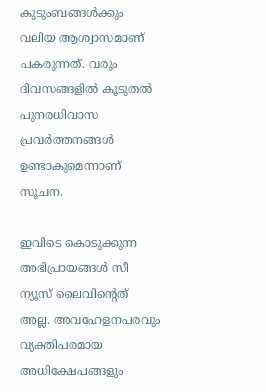കുടുംബങ്ങൾക്കും വലിയ ആശ്വാസമാണ് പകരുന്നത്. വരും ദിവസങ്ങളിൽ കൂടുതൽ പുനരധിവാസ പ്രവർത്തനങ്ങൾ ഉണ്ടാകുമെന്നാണ് സൂചന.

ഇവിടെ കൊടുക്കുന്ന അഭിപ്രായങ്ങള്‍ സീ ന്യൂസ് ലൈവിന്റെത് അല്ല. അവഹേളനപരവും വ്യക്തിപരമായ അധിക്ഷേപങ്ങളും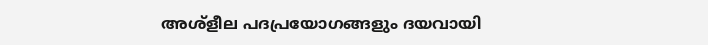അശ്‌ളീല പദപ്രയോഗങ്ങളും ദയവായി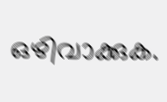ഒഴിവാക്കുക.